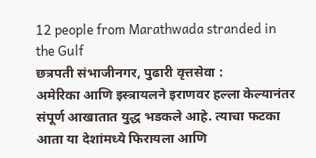12 people from Marathwada stranded in the Gulf
छत्रपती संभाजीनगर, पुढारी वृत्तसेवा :
अमेरिका आणि इस्त्रायलने इराणवर हल्ला केल्यानंतर संपूर्ण आखातात युद्ध भडकले आहे. त्याचा फटका आता या देशांमध्ये फिरायला आणि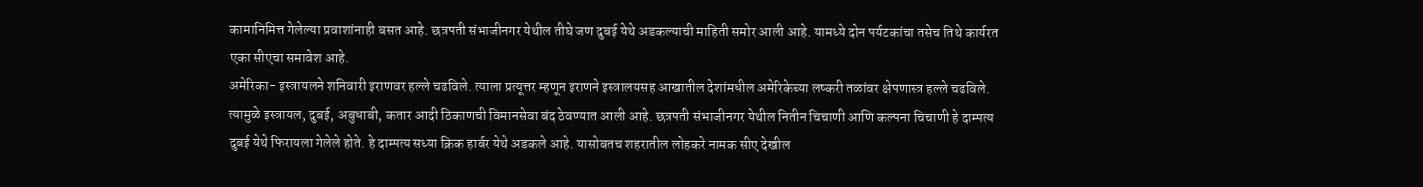कामानिमित्त गेलेल्या प्रवाशांनाही बसत आहे. छत्रपती संभाजीनगर येथील तीघे जण दुबई येथे अडकल्याची माहिती समोर आली आहे. यामध्ये दोन पर्यटकांचा तसेच तिथे कार्यरत एका सीएचा समावेश आहे.
अमेरिका- इस्त्रायलने शनिवारी इराणवर हल्ले चढविले. त्याला प्रत्यूत्तर म्हणून इराणने इस्त्रालयसह आखातील देशांमधील अमेरिकेच्या लष्करी तळांवर क्षेपणास्त्र हल्ले चढविले. त्यामुळे इस्त्रायल, दुबई, अबुधाबी, कतार आदी ठिकाणची विमानसेवा बंद ठेवण्यात आली आहे. छत्रपती संभाजीनगर येथील नितीन चिचाणी आणि कल्पना चिचाणी हे दाम्पत्य दुबई येथे फिरायला गेलेले होते. हे दाम्पत्य सध्या क्रिक हार्बर येथे अडकले आहे. यासोबतच शहरातील लोहकरे नामक सीए देखील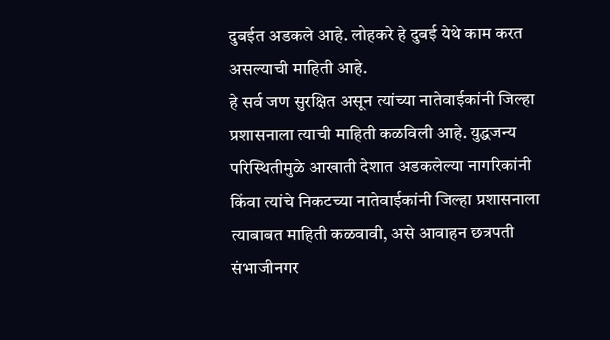दुबईत अडकले आहे. लोहकरे हे दुबई येथे काम करत असल्याची माहिती आहे.
हे सर्व जण सुरक्षित असून त्यांच्या नातेवाईकांनी जिल्हा प्रशासनाला त्याची माहिती कळविली आहे. युद्धजन्य परिस्थितीमुळे आखाती देशात अडकलेल्या नागरिकांनी किंवा त्यांचे निकटच्या नातेवाईकांनी जिल्हा प्रशासनाला त्याबाबत माहिती कळवावी, असे आवाहन छत्रपती संभाजीनगर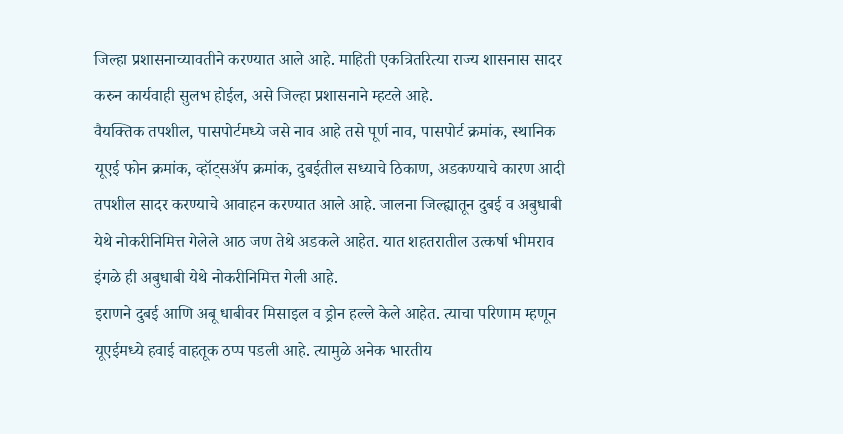जिल्हा प्रशासनाच्यावतीने करण्यात आले आहे. माहिती एकत्रितरित्या राज्य शासनास सादर करुन कार्यवाही सुलभ होईल, असे जिल्हा प्रशासनाने म्हटले आहे.
वैयक्तिक तपशील, पासपोर्टमध्ये जसे नाव आहे तसे पूर्ण नाव, पासपोर्ट क्रमांक, स्थानिक यूएई फोन क्रमांक, व्हॉट्सॲप क्रमांक, दुबईतील सध्याचे ठिकाण, अडकण्याचे कारण आदी तपशील सादर करण्याचे आवाहन करण्यात आले आहे. जालना जिल्ह्यातून दुबई व अबुधाबी येथे नोकरीनिमित्त गेलेले आठ जण तेथे अडकले आहेत. यात शहतरातील उत्कर्षा भीमराव इंगळे ही अबुधाबी येथे नोकरीनिमित्त गेली आहे.
इराणने दुबई आणि अबू धाबीवर मिसाइल व ड्रोन हल्ले केले आहेत. त्याचा परिणाम म्हणून यूएईमध्ये हवाई वाहतूक ठप्प पडली आहे. त्यामुळे अनेक भारतीय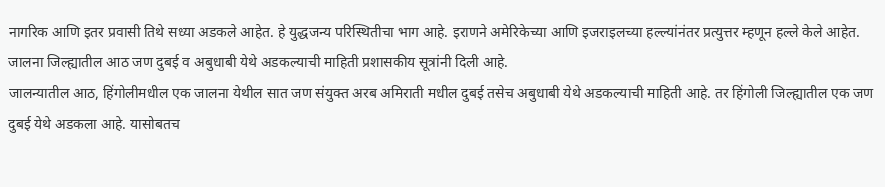नागरिक आणि इतर प्रवासी तिथे सध्या अडकले आहेत. हे युद्धजन्य परिस्थितीचा भाग आहे. इराणने अमेरिकेच्या आणि इजराइलच्या हल्ल्यांनंतर प्रत्युत्तर म्हणून हल्ले केले आहेत. जालना जिल्ह्यातील आठ जण दुबई व अबुधाबी येथे अडकल्याची माहिती प्रशासकीय सूत्रांनी दिली आहे.
जालन्यातील आठ, हिंगोलीमधील एक जालना येथील सात जण संयुक्त अरब अमिराती मधील दुबई तसेच अबुधाबी येथे अडकल्याची माहिती आहे. तर हिंगोली जिल्ह्यातील एक जण दुबई येथे अडकला आहे. यासोबतच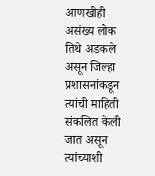आणखीही असंख्य लोक तिथे अडकले असून जिल्हा प्रशासनांकडून त्यांची माहिती संकलित केली जात असून त्यांच्याशी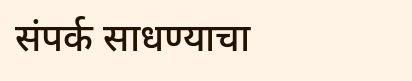संपर्क साधण्याचा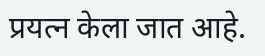प्रयत्न केला जात आहे.